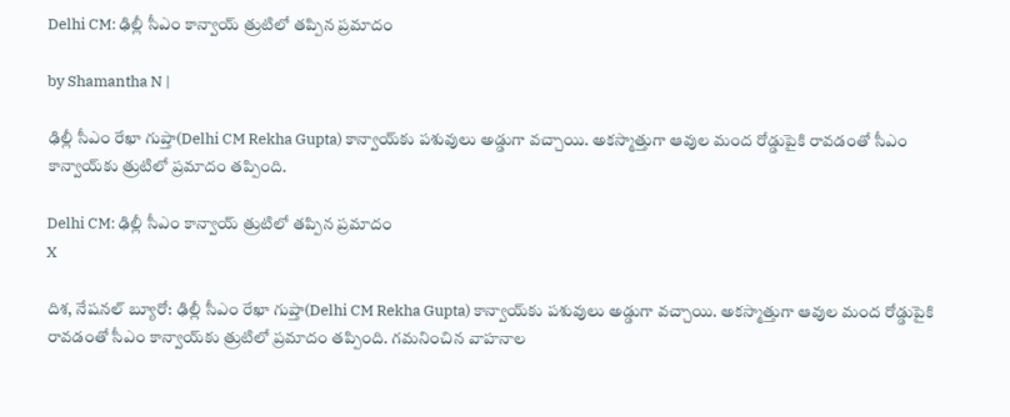Delhi CM: ఢిల్లీ సీఎం కాన్వాయ్ త్రుటిలో తప్పిన ప్రమాదం

by Shamantha N |

ఢిల్లీ సీఎం రేఖా గుప్తా(Delhi CM Rekha Gupta) కాన్వాయ్‌కు పశువులు అడ్డుగా వచ్చాయి. అకస్మాత్తుగా ఆవుల మంద రోడ్డుపైకి రావడంతో సీఎం కాన్వాయ్‌కు త్రుటిలో ప్రమాదం తప్పింది.

Delhi CM: ఢిల్లీ సీఎం కాన్వాయ్ త్రుటిలో తప్పిన ప్రమాదం
X

దిశ, నేషనల్ బ్యూరో: ఢిల్లీ సీఎం రేఖా గుప్తా(Delhi CM Rekha Gupta) కాన్వాయ్‌కు పశువులు అడ్డుగా వచ్చాయి. అకస్మాత్తుగా ఆవుల మంద రోడ్డుపైకి రావడంతో సీఎం కాన్వాయ్‌కు త్రుటిలో ప్రమాదం తప్పింది. గమనించిన వాహనాల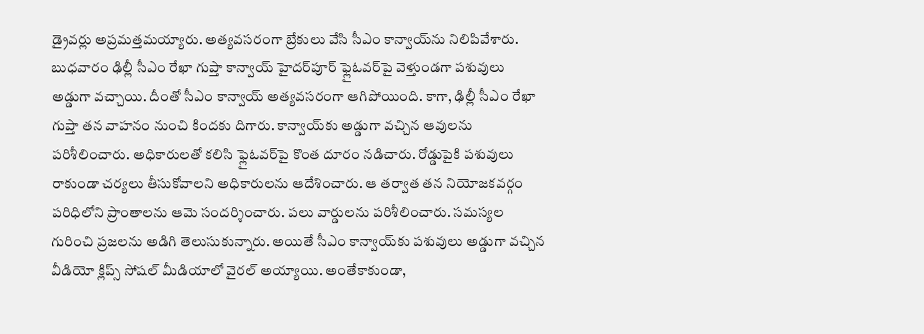డ్రైవర్లు అప్రమత్తమయ్యారు. అత్యవసరంగా బ్రేకులు వేసి సీఎం కాన్వాయ్‌ను నిలిపివేశారు. బుధవారం ఢిల్లీ సీఎం రేఖా గుప్తా కాన్వాయ్‌ హైదర్‌పూర్ ఫ్లైఓవర్‌పై వెళ్తుండగా పశువులు అడ్డుగా వచ్చాయి. దీంతో సీఎం కాన్వాయ్‌ అత్యవసరంగా ఆగిపోయింది. కాగా, ఢిల్లీ సీఎం రేఖా గుప్తా తన వాహనం నుంచి కిందకు దిగారు. కాన్వాయ్‌కు అడ్డుగా వచ్చిన ఆవులను పరిశీలించారు. అధికారులతో కలిసి ఫ్లైఓవర్‌పై కొంత దూరం నడిచారు. రోడ్డుపైకి పశువులు రాకుండా చర్యలు తీసుకోవాలని అధికారులను ఆదేశించారు. ఆ తర్వాత తన నియోజకవర్గం పరిధిలోని ప్రాంతాలను ఆమె సందర్శించారు. పలు వార్డులను పరిశీలించారు. సమస్యల గురించి ప్రజలను అడిగి తెలుసుకున్నారు. అయితే సీఎం కాన్వాయ్‌కు పశువులు అడ్డుగా వచ్చిన వీడియో క్లిప్స్‌ సోషల్‌ మీడియాలో వైరల్‌ అయ్యాయి. అంతేకాకుండా,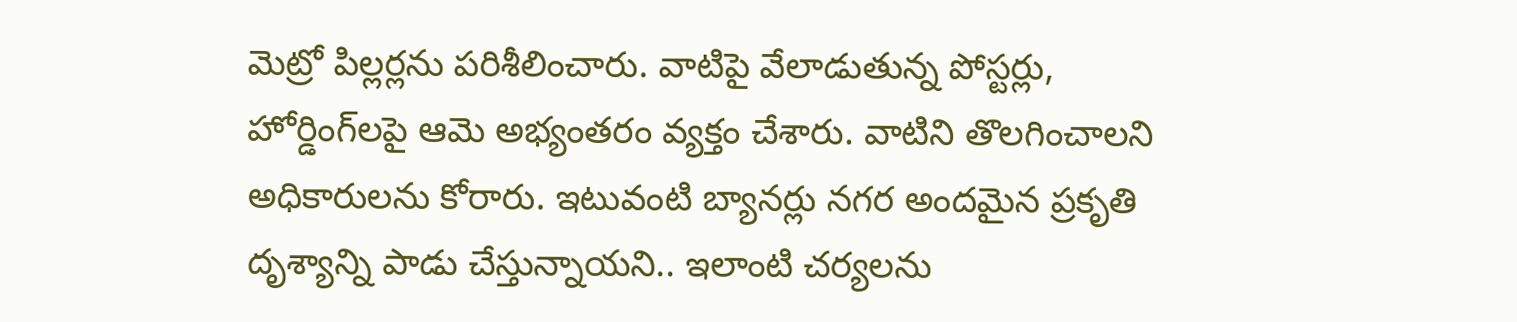మెట్రో పిల్లర్లను పరిశీలించారు. వాటిపై వేలాడుతున్న పోస్టర్లు, హోర్డింగ్‌లపై ఆమె అభ్యంతరం వ్యక్తం చేశారు. వాటిని తొలగించాలని అధికారులను కోరారు. ఇటువంటి బ్యానర్లు నగర అందమైన ప్రకృతి దృశ్యాన్ని పాడు చేస్తున్నాయని.. ఇలాంటి చర్యలను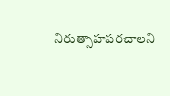నిరుత్సాహపరచాలని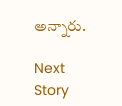అన్నారు.

Next Story